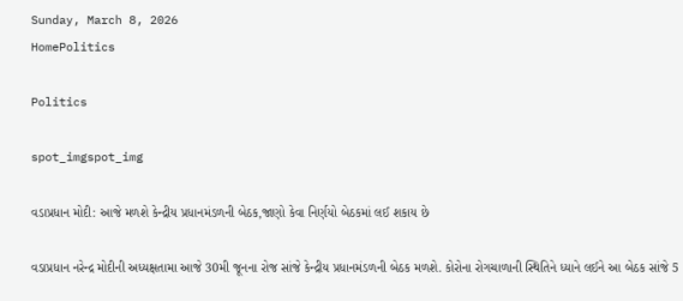Sunday, March 8, 2026
HomePolitics

Politics

spot_imgspot_img

વડાપ્રધાન મોદી: આજે મળશે કેન્દ્રીય પ્રધાનમંડળની બેઠક,જાણો કેવા નિર્ણયો બેઠકમાં લઈ શકાય છે

વડાપ્રધાન નરેન્દ્ર મોદીની અધ્યક્ષતામા આજે 30મી જૂનના રોજ સાંજે કેન્દ્રીય પ્રધાનમંડળની બેઠક મળશે. કોરોના રોગચાળાની સ્થિતિને ધ્યાને લઈને આ બેઠક સાંજે 5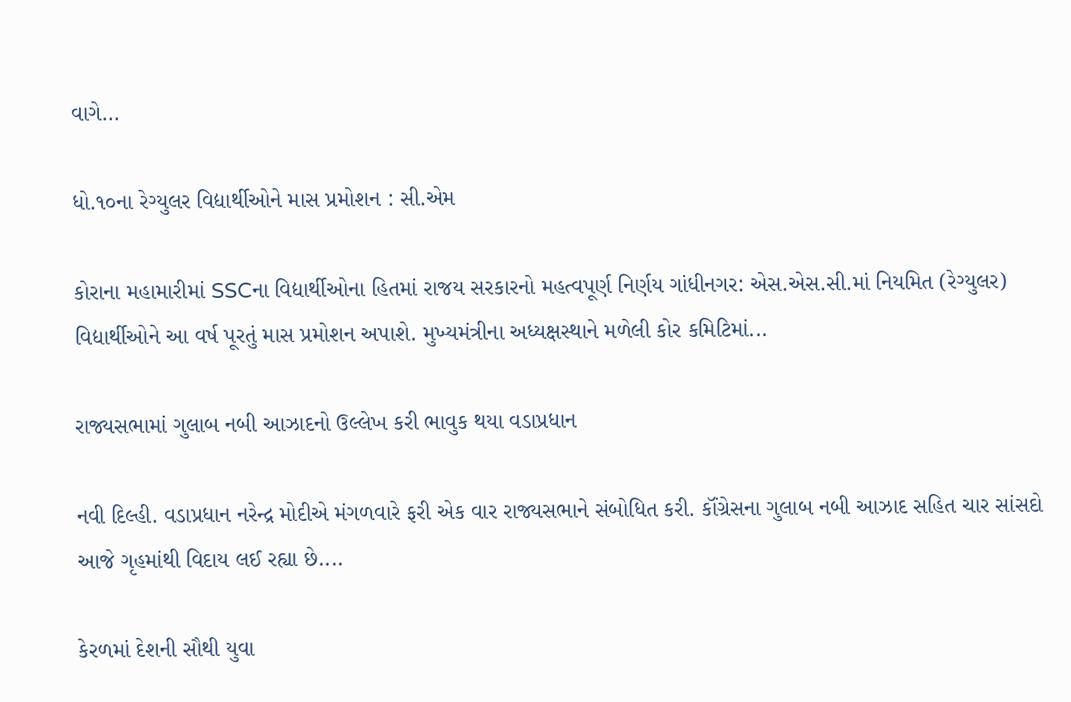વાગે...

ધો.૧૦ના રેગ્યુલર વિદ્યાર્થીઓને માસ પ્રમોશન : સી.એમ

કોરાના મહામારીમાં SSCના વિદ્યાર્થીઓના હિતમાં રાજય સરકારનો મહત્વપૂર્ણ નિર્ણય ગાંધીનગર: એસ.એસ.સી.માં નિયમિત (રેગ્યુલર) વિદ્યાર્થીઓને આ વર્ષ પૂરતું માસ પ્રમોશન અપાશે. મુખ્યમંત્રીના અધ્યક્ષસ્થાને મળેલી કોર કમિટિમાં...

રાજ્યસભામાં ગુલાબ નબી આઝાદનો ઉલ્લેખ કરી ભાવુક થયા વડાપ્રધાન

નવી દિલ્હી. વડાપ્રધાન નરેન્દ્ર મોદીએ મંગળવારે ફરી એક વાર રાજ્યસભાને સંબોધિત કરી. કૉંગ્રેસના ગુલાબ નબી આઝાદ સહિત ચાર સાંસદો આજે ગૃહમાંથી વિદાય લઈ રહ્યા છે....

કેરળમાં દેશની સૌથી યુવા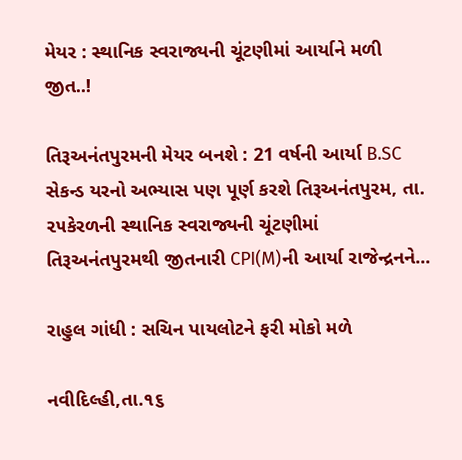મેયર : સ્થાનિક સ્વરાજ્યની ચૂંટણીમાં આર્યાને મળી જીત..!

તિરૂઅનંતપુરમની મેયર બનશે : 21 વર્ષની આર્યા B.SC સેકન્ડ યરનો અભ્યાસ પણ પૂર્ણ કરશે તિરૂઅનંતપુરમ, તા. ૨૫કેરળની સ્થાનિક સ્વરાજ્યની ચૂંટણીમાં તિરૂઅનંતપુરમથી જીતનારી CPI(M)ની આર્યા રાજેન્દ્રનને...

રાહુલ ગાંધી : સચિન પાયલોટને ફરી મોકો મળે

નવીદિલ્હી,તા.૧૬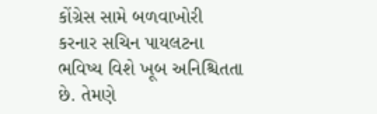કોંગ્રેસ સામે બળવાખોરી કરનાર સચિન પાયલટના ભવિષ્ય વિશે ખૂબ અનિશ્ચિતતા છે. તેમણે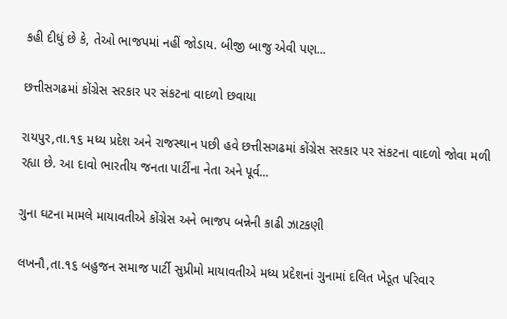કહી દીધું છે કે, તેઓ ભાજપમાં નહીં જોડાય. બીજી બાજુ એવી પણ...

છત્તીસગઢમાં કોંગ્રેસ સરકાર પર સંકટના વાદળો છવાયા

રાયપુર,તા.૧૬ મધ્ય પ્રદેશ અને રાજસ્થાન પછી હવે છત્તીસગઢમાં કોંગ્રેસ સરકાર પર સંકટના વાદળો જોવા મળી રહ્યા છે. આ દાવો ભારતીય જનતા પાર્ટીના નેતા અને પૂર્વ...

ગુના ઘટના મામલે માયાવતીએ કોંગ્રેસ અને ભાજપ બન્નેની કાઢી ઝાટકણી

લખનૌ,તા.૧૬ બહુજન સમાજ પાર્ટી સુપ્રીમો માયાવતીએ મધ્ય પ્રદેશનાં ગુનામાં દલિત ખેડૂત પરિવાર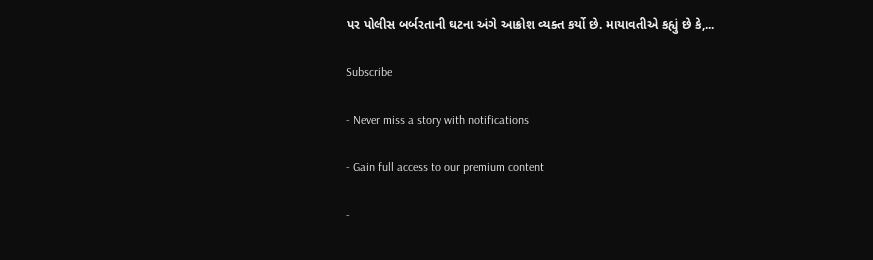પર પોલીસ બર્બરતાની ઘટના અંગે આક્રોશ વ્યક્ત કર્યો છે. માયાવતીએ કહ્યું છે કે,...

Subscribe

- Never miss a story with notifications

- Gain full access to our premium content

-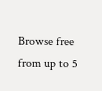Browse free from up to 5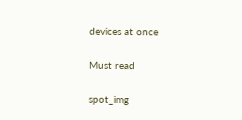devices at once

Must read

spot_img